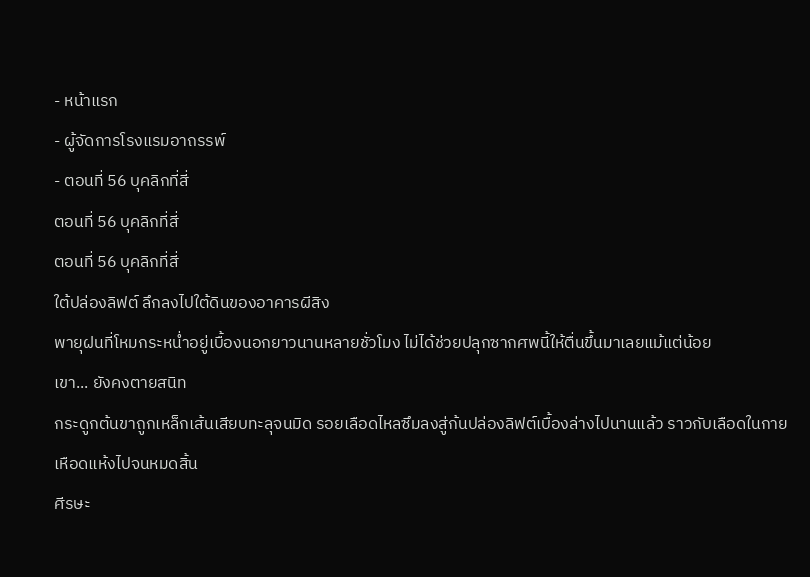- หน้าแรก
- ผู้จัดการโรงแรมอาถรรพ์
- ตอนที่ 56 บุคลิกที่สี่
ตอนที่ 56 บุคลิกที่สี่
ตอนที่ 56 บุคลิกที่สี่
ใต้ปล่องลิฟต์ ลึกลงไปใต้ดินของอาคารผีสิง
พายุฝนที่โหมกระหน่ำอยู่เบื้องนอกยาวนานหลายชั่วโมง ไม่ได้ช่วยปลุกซากศพนี้ให้ตื่นขึ้นมาเลยแม้แต่น้อย
เขา... ยังคงตายสนิท
กระดูกต้นขาถูกเหล็กเส้นเสียบทะลุจนมิด รอยเลือดไหลซึมลงสู่ก้นปล่องลิฟต์เบื้องล่างไปนานแล้ว ราวกับเลือดในกายเหือดแห้งไปจนหมดสิ้น
ศีรษะ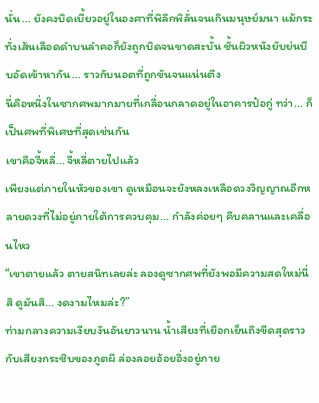นั่น... ยังคงบิดเบี้ยวอยู่ในองศาที่พิลึกพิลั่นจนเกินมนุษย์มนา แม้กระทั่งเส้นเลือดดำบนลำคอก็ยังถูกบิดจนขาดสะบั้น ชั้นผิวหนังยับย่นบีบอัดเข้าหากัน... ราวกับนอตที่ถูกขันจนแน่นตึง
นี่คือหนึ่งในซากศพมากมายที่เกลื่อนกลาดอยู่ในอาคารป๋อกู่ ทว่า... ก็เป็นศพที่พิเศษที่สุดเช่นกัน
เขาคือจี้หลี่... จี้หลี่ตายไปแล้ว
เพียงแต่ภายในหัวของเขา ดูเหมือนจะยังหลงเหลือดวงวิญญาณอีกหลายดวงที่ไม่อยู่ภายใต้การควบคุม... กำลังค่อยๆ คืบคลานและเคลื่อนไหว
“เขาตายแล้ว ตายสนิทเลยล่ะ ลองดูซากศพที่ยังพอมีความสดใหม่นี่สิ ดูมันสิ... งดงามไหมล่ะ?”
ท่ามกลางความเงียบงันอันยาวนาน น้ำเสียงที่เยือกเย็นถึงขีดสุดราวกับเสียงกระซิบของภูตผี ล่องลอยอ้อยอิ่งอยู่ภาย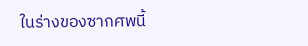ในร่างของซากศพนี้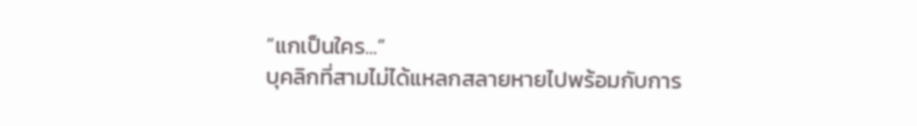“แกเป็นใคร...”
บุคลิกที่สามไม่ได้แหลกสลายหายไปพร้อมกับการ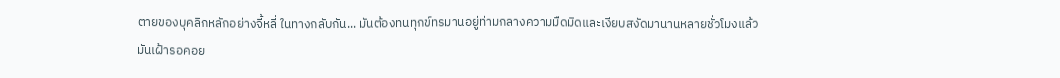ตายของบุคลิกหลักอย่างจี้หลี่ ในทางกลับกัน... มันต้องทนทุกข์ทรมานอยู่ท่ามกลางความมืดมิดและเงียบสงัดมานานหลายชั่วโมงแล้ว
มันเฝ้ารอคอย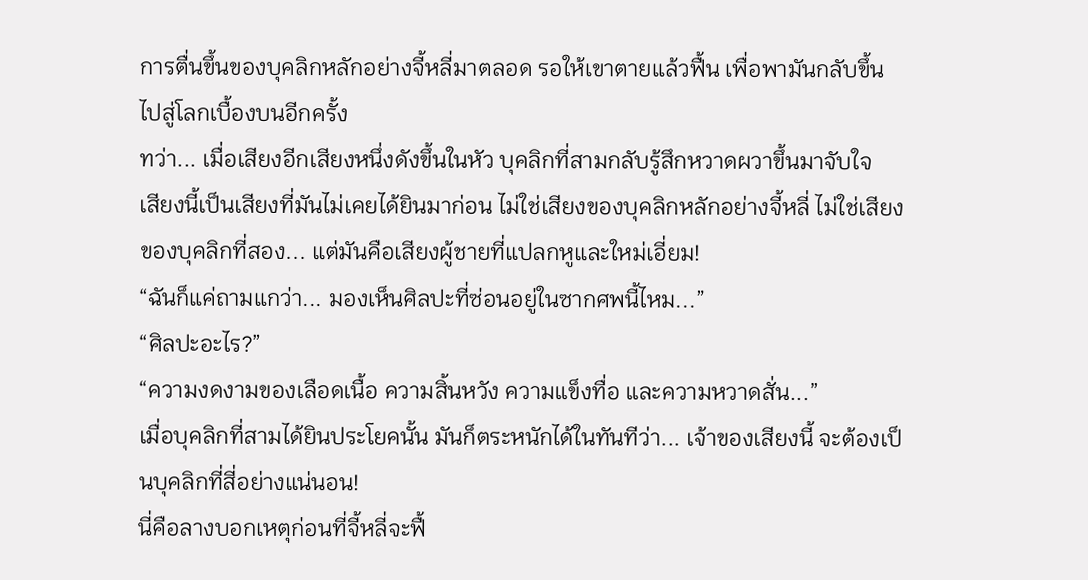การตื่นขึ้นของบุคลิกหลักอย่างจี้หลี่มาตลอด รอให้เขาตายแล้วฟื้น เพื่อพามันกลับขึ้นไปสู่โลกเบื้องบนอีกครั้ง
ทว่า... เมื่อเสียงอีกเสียงหนึ่งดังขึ้นในหัว บุคลิกที่สามกลับรู้สึกหวาดผวาขึ้นมาจับใจ
เสียงนี้เป็นเสียงที่มันไม่เคยได้ยินมาก่อน ไม่ใช่เสียงของบุคลิกหลักอย่างจี้หลี่ ไม่ใช่เสียงของบุคลิกที่สอง... แต่มันคือเสียงผู้ชายที่แปลกหูและใหม่เอี่ยม!
“ฉันก็แค่ถามแกว่า... มองเห็นศิลปะที่ซ่อนอยู่ในซากศพนี้ไหม...”
“ศิลปะอะไร?”
“ความงดงามของเลือดเนื้อ ความสิ้นหวัง ความแข็งทื่อ และความหวาดสั่น...”
เมื่อบุคลิกที่สามได้ยินประโยคนั้น มันก็ตระหนักได้ในทันทีว่า... เจ้าของเสียงนี้ จะต้องเป็นบุคลิกที่สี่อย่างแน่นอน!
นี่คือลางบอกเหตุก่อนที่จี้หลี่จะฟื้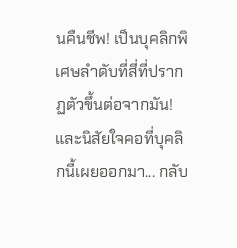นคืนชีพ! เป็นบุคลิกพิเศษลำดับที่สี่ที่ปรากฏตัวขึ้นต่อจากมัน!
และนิสัยใจคอที่บุคลิกนี้เผยออกมา... กลับ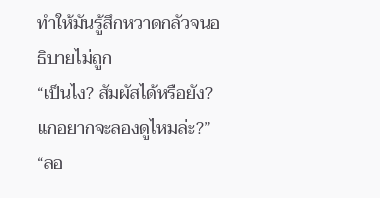ทำให้มันรู้สึกหวาดกลัวจนอธิบายไม่ถูก
“เป็นไง? สัมผัสได้หรือยัง? แกอยากจะลองดูไหมล่ะ?”
“ลอ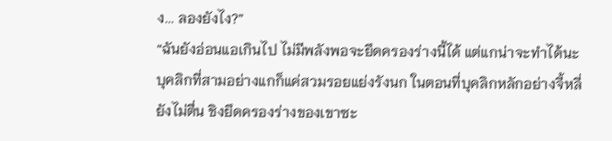ง... ลองยังไง?”
“ฉันยังอ่อนแอเกินไป ไม่มีพลังพอจะยึดครองร่างนี้ได้ แต่แกน่าจะทำได้นะ บุคลิกที่สามอย่างแกก็แค่สวมรอยแย่งรังนก ในตอนที่บุคลิกหลักอย่างจี้หลี่ยังไม่ตื่น ชิงยึดครองร่างของเขาซะ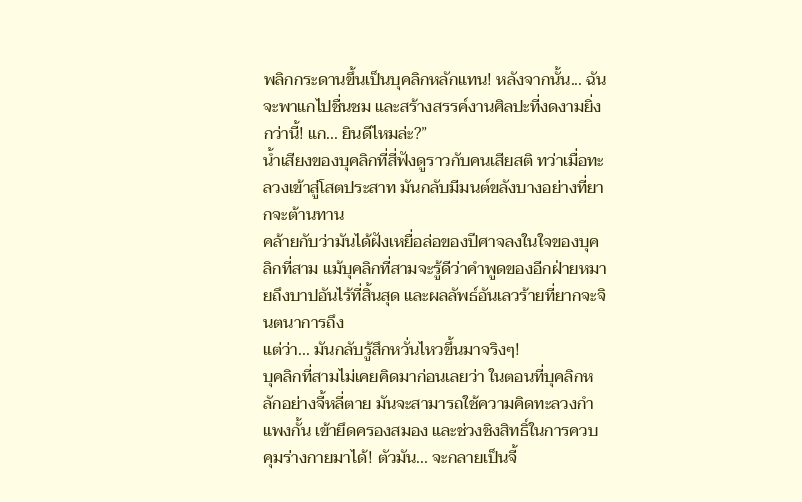พลิกกระดานขึ้นเป็นบุคลิกหลักแทน! หลังจากนั้น... ฉันจะพาแกไปชื่นชม และสร้างสรรค์งานศิลปะที่งดงามยิ่งกว่านี้! แก... ยินดีไหมล่ะ?”
น้ำเสียงของบุคลิกที่สี่ฟังดูราวกับคนเสียสติ ทว่าเมื่อทะลวงเข้าสู่โสตประสาท มันกลับมีมนต์ขลังบางอย่างที่ยากจะต้านทาน
คล้ายกับว่ามันได้ฝังเหยื่อล่อของปีศาจลงในใจของบุคลิกที่สาม แม้บุคลิกที่สามจะรู้ดีว่าคำพูดของอีกฝ่ายหมายถึงบาปอันไร้ที่สิ้นสุด และผลลัพธ์อันเลวร้ายที่ยากจะจินตนาการถึง
แต่ว่า... มันกลับรู้สึกหวั่นไหวขึ้นมาจริงๆ!
บุคลิกที่สามไม่เคยคิดมาก่อนเลยว่า ในตอนที่บุคลิกหลักอย่างจี้หลี่ตาย มันจะสามารถใช้ความคิดทะลวงกำแพงกั้น เข้ายึดครองสมอง และช่วงชิงสิทธิ์ในการควบคุมร่างกายมาได้! ตัวมัน... จะกลายเป็นจี้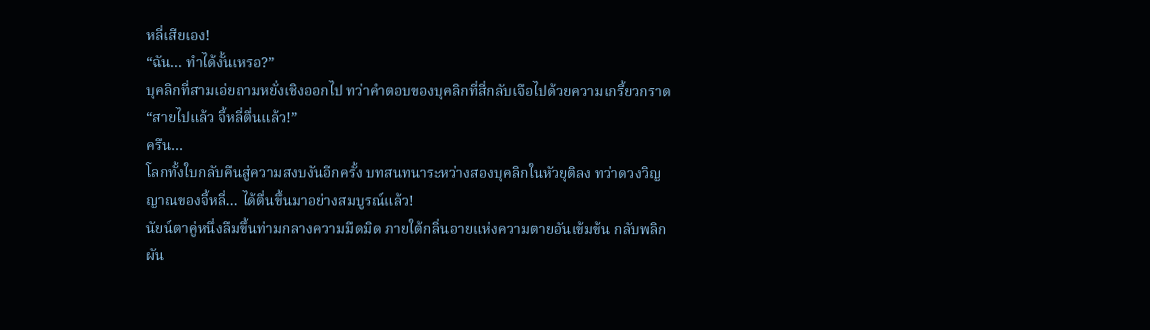หลี่เสียเอง!
“ฉัน... ทำได้งั้นเหรอ?”
บุคลิกที่สามเอ่ยถามหยั่งเชิงออกไป ทว่าคำตอบของบุคลิกที่สี่กลับเจือไปด้วยความเกรี้ยวกราด
“สายไปแล้ว จี้หลี่ตื่นแล้ว!”
ครืน…
โลกทั้งใบกลับคืนสู่ความสงบงันอีกครั้ง บทสนทนาระหว่างสองบุคลิกในหัวยุติลง ทว่าดวงวิญญาณของจี้หลี่... ได้ตื่นขึ้นมาอย่างสมบูรณ์แล้ว!
นัยน์ตาคู่หนึ่งลืมขึ้นท่ามกลางความมืดมิด ภายใต้กลิ่นอายแห่งความตายอันเข้มข้น กลับพลิกผัน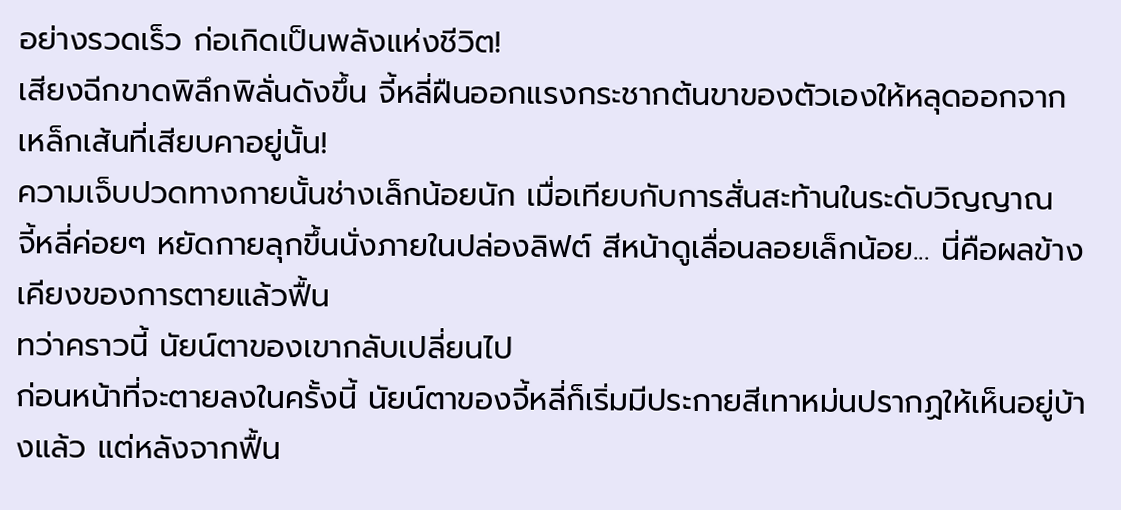อย่างรวดเร็ว ก่อเกิดเป็นพลังแห่งชีวิต!
เสียงฉีกขาดพิลึกพิลั่นดังขึ้น จี้หลี่ฝืนออกแรงกระชากต้นขาของตัวเองให้หลุดออกจากเหล็กเส้นที่เสียบคาอยู่นั้น!
ความเจ็บปวดทางกายนั้นช่างเล็กน้อยนัก เมื่อเทียบกับการสั่นสะท้านในระดับวิญญาณ
จี้หลี่ค่อยๆ หยัดกายลุกขึ้นนั่งภายในปล่องลิฟต์ สีหน้าดูเลื่อนลอยเล็กน้อย... นี่คือผลข้างเคียงของการตายแล้วฟื้น
ทว่าคราวนี้ นัยน์ตาของเขากลับเปลี่ยนไป
ก่อนหน้าที่จะตายลงในครั้งนี้ นัยน์ตาของจี้หลี่ก็เริ่มมีประกายสีเทาหม่นปรากฏให้เห็นอยู่บ้างแล้ว แต่หลังจากฟื้น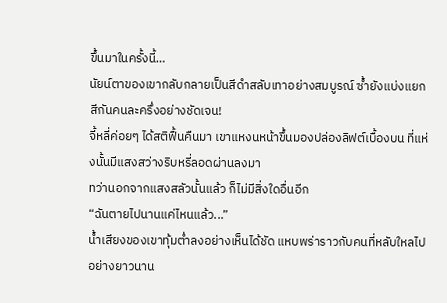ขึ้นมาในครั้งนี้…
นัยน์ตาของเขากลับกลายเป็นสีดำสลับเทาอย่างสมบูรณ์ ซ้ำยังแบ่งแยกสีกันคนละครึ่งอย่างชัดเจน!
จี้หลี่ค่อยๆ ได้สติฟื้นคืนมา เขาแหงนหน้าขึ้นมองปล่องลิฟต์เบื้องบน ที่แห่งนั้นมีแสงสว่างริบหรี่ลอดผ่านลงมา
ทว่านอกจากแสงสลัวนั้นแล้ว ก็ไม่มีสิ่งใดอื่นอีก
“ฉันตายไปนานแค่ไหนแล้ว...”
น้ำเสียงของเขาทุ้มต่ำลงอย่างเห็นได้ชัด แหบพร่าราวกับคนที่หลับใหลไปอย่างยาวนาน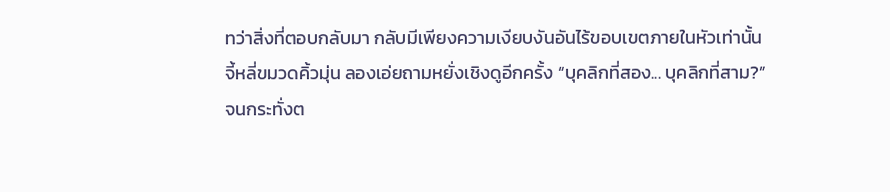ทว่าสิ่งที่ตอบกลับมา กลับมีเพียงความเงียบงันอันไร้ขอบเขตภายในหัวเท่านั้น
จี้หลี่ขมวดคิ้วมุ่น ลองเอ่ยถามหยั่งเชิงดูอีกครั้ง “บุคลิกที่สอง... บุคลิกที่สาม?”
จนกระทั่งต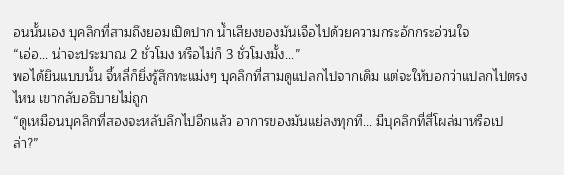อนนั้นเอง บุคลิกที่สามถึงยอมเปิดปาก น้ำเสียงของมันเจือไปด้วยความกระอักกระอ่วนใจ
“เอ่อ... น่าจะประมาณ 2 ชั่วโมง หรือไม่ก็ 3 ชั่วโมงมั้ง...”
พอได้ยินแบบนั้น จี้หลี่ก็ยิ่งรู้สึกทะแม่งๆ บุคลิกที่สามดูแปลกไปจากเดิม แต่จะให้บอกว่าแปลกไปตรงไหน เขากลับอธิบายไม่ถูก
“ดูเหมือนบุคลิกที่สองจะหลับลึกไปอีกแล้ว อาการของมันแย่ลงทุกที... มีบุคลิกที่สี่โผล่มาหรือเปล่า?”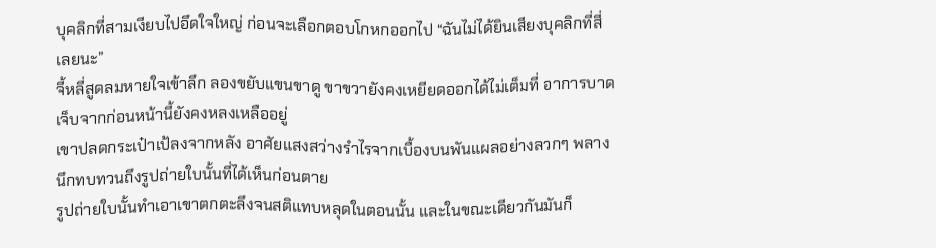บุคลิกที่สามเงียบไปอึดใจใหญ่ ก่อนจะเลือกตอบโกหกออกไป “ฉันไม่ได้ยินเสียงบุคลิกที่สี่เลยนะ”
จี้หลี่สูดลมหายใจเข้าลึก ลองขยับแขนขาดู ขาขวายังคงเหยียดออกได้ไม่เต็มที่ อาการบาดเจ็บจากก่อนหน้านี้ยังคงหลงเหลืออยู่
เขาปลดกระเป๋าเป้ลงจากหลัง อาศัยแสงสว่างรำไรจากเบื้องบนพันแผลอย่างลวกๆ พลางนึกทบทวนถึงรูปถ่ายใบนั้นที่ได้เห็นก่อนตาย
รูปถ่ายใบนั้นทำเอาเขาตกตะลึงจนสติแทบหลุดในตอนนั้น และในขณะเดียวกันมันก็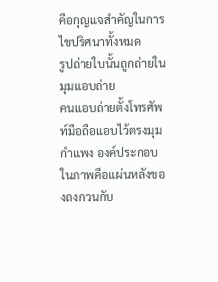คือกุญแจสำคัญในการไขปริศนาทั้งหมด
รูปถ่ายใบนั้นถูกถ่ายในมุมแอบถ่าย
คนแอบถ่ายตั้งโทรศัพท์มือถือแอบไว้ตรงมุมกำแพง องค์ประกอบในภาพคือแผ่นหลังของถงกวนกับ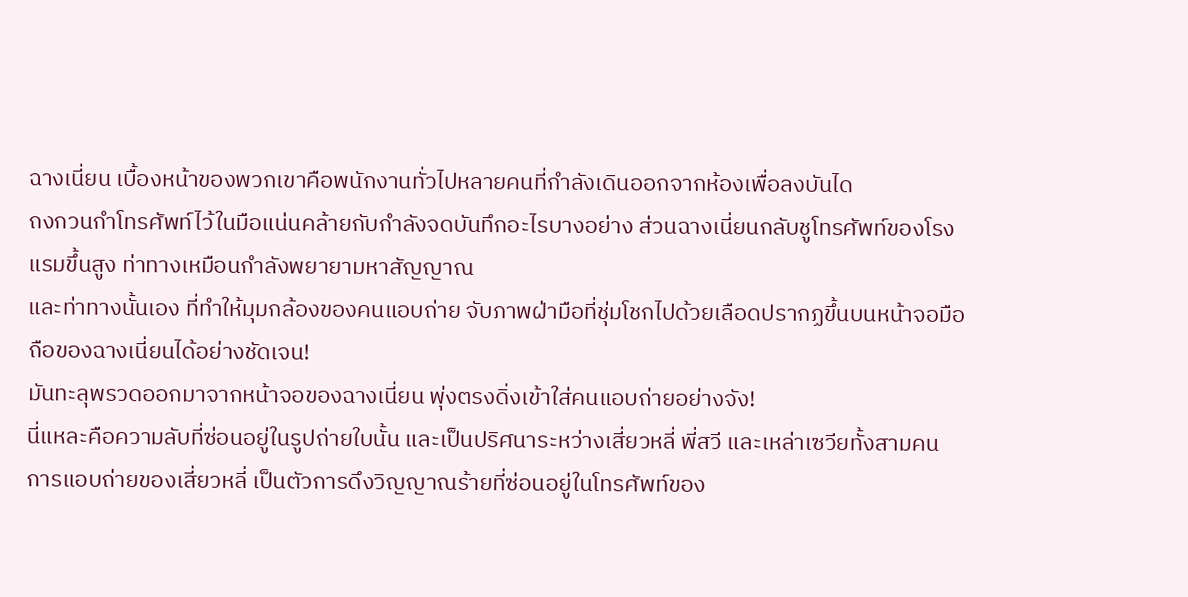ฉางเนี่ยน เบื้องหน้าของพวกเขาคือพนักงานทั่วไปหลายคนที่กำลังเดินออกจากห้องเพื่อลงบันได
ถงกวนกำโทรศัพท์ไว้ในมือแน่นคล้ายกับกำลังจดบันทึกอะไรบางอย่าง ส่วนฉางเนี่ยนกลับชูโทรศัพท์ของโรงแรมขึ้นสูง ท่าทางเหมือนกำลังพยายามหาสัญญาณ
และท่าทางนั้นเอง ที่ทำให้มุมกล้องของคนแอบถ่าย จับภาพฝ่ามือที่ชุ่มโชกไปด้วยเลือดปรากฏขึ้นบนหน้าจอมือถือของฉางเนี่ยนได้อย่างชัดเจน!
มันทะลุพรวดออกมาจากหน้าจอของฉางเนี่ยน พุ่งตรงดิ่งเข้าใส่คนแอบถ่ายอย่างจัง!
นี่แหละคือความลับที่ซ่อนอยู่ในรูปถ่ายใบนั้น และเป็นปริศนาระหว่างเสี่ยวหลี่ พี่สวี และเหล่าเซวียทั้งสามคน
การแอบถ่ายของเสี่ยวหลี่ เป็นตัวการดึงวิญญาณร้ายที่ซ่อนอยู่ในโทรศัพท์ของ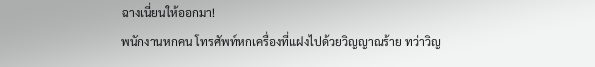ฉางเนี่ยนให้ออกมา!
พนักงานหกคน โทรศัพท์หกเครื่องที่แฝงไปด้วยวิญญาณร้าย ทว่าวิญ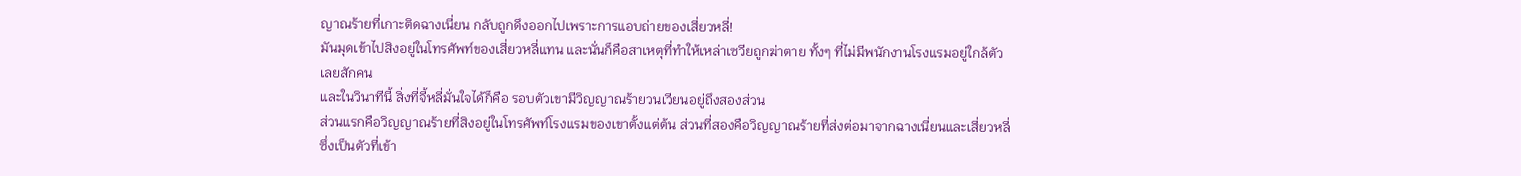ญาณร้ายที่เกาะติดฉางเนี่ยน กลับถูกดึงออกไปเพราะการแอบถ่ายของเสี่ยวหลี่!
มันมุดเข้าไปสิงอยู่ในโทรศัพท์ของเสี่ยวหลี่แทน และนั่นก็คือสาเหตุที่ทำให้เหล่าเซวียถูกฆ่าตาย ทั้งๆ ที่ไม่มีพนักงานโรงแรมอยู่ใกล้ตัวเลยสักคน
และในวินาทีนี้ สิ่งที่จี้หลี่มั่นใจได้ก็คือ รอบตัวเขามีวิญญาณร้ายวนเวียนอยู่ถึงสองส่วน
ส่วนแรกคือวิญญาณร้ายที่สิงอยู่ในโทรศัพท์โรงแรมของเขาตั้งแต่ต้น ส่วนที่สองคือวิญญาณร้ายที่ส่งต่อมาจากฉางเนี่ยนและเสี่ยวหลี่ ซึ่งเป็นตัวที่เข้า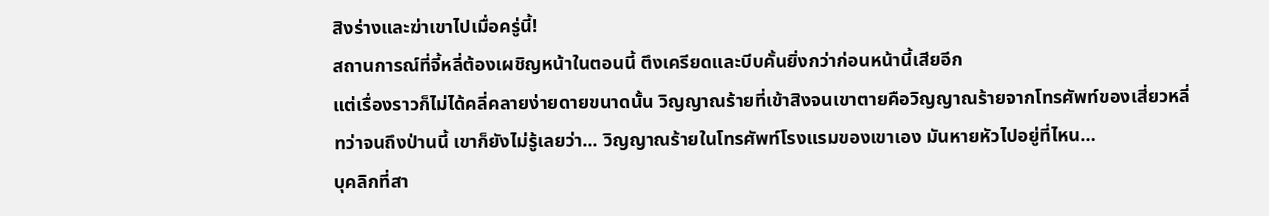สิงร่างและฆ่าเขาไปเมื่อครู่นี้!
สถานการณ์ที่จี้หลี่ต้องเผชิญหน้าในตอนนี้ ตึงเครียดและบีบคั้นยิ่งกว่าก่อนหน้านี้เสียอีก
แต่เรื่องราวก็ไม่ได้คลี่คลายง่ายดายขนาดนั้น วิญญาณร้ายที่เข้าสิงจนเขาตายคือวิญญาณร้ายจากโทรศัพท์ของเสี่ยวหลี่
ทว่าจนถึงป่านนี้ เขาก็ยังไม่รู้เลยว่า... วิญญาณร้ายในโทรศัพท์โรงแรมของเขาเอง มันหายหัวไปอยู่ที่ไหน…
บุคลิกที่สา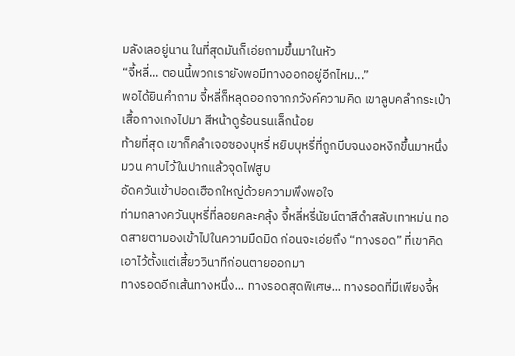มลังเลอยู่นาน ในที่สุดมันก็เอ่ยถามขึ้นมาในหัว
“จี้หลี่... ตอนนี้พวกเรายังพอมีทางออกอยู่อีกไหม...”
พอได้ยินคำถาม จี้หลี่ก็หลุดออกจากภวังค์ความคิด เขาลูบคลำกระเป๋าเสื้อกางเกงไปมา สีหน้าดูร้อนรนเล็กน้อย
ท้ายที่สุด เขาก็คลำเจอซองบุหรี่ หยิบบุหรี่ที่ถูกบีบจนงอหงิกขึ้นมาหนึ่งมวน คาบไว้ในปากแล้วจุดไฟสูบ
อัดควันเข้าปอดเฮือกใหญ่ด้วยความพึงพอใจ
ท่ามกลางควันบุหรี่ที่ลอยคละคลุ้ง จี้หลี่หรี่นัยน์ตาสีดำสลับเทาหม่น ทอดสายตามองเข้าไปในความมืดมิด ก่อนจะเอ่ยถึง “ทางรอด” ที่เขาคิดเอาไว้ตั้งแต่เสี้ยววินาทีก่อนตายออกมา
ทางรอดอีกเส้นทางหนึ่ง... ทางรอดสุดพิเศษ... ทางรอดที่มีเพียงจี้ห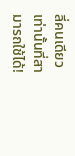ลี่คนเดียวเท่านั้นที่สามารถใช้ได้!